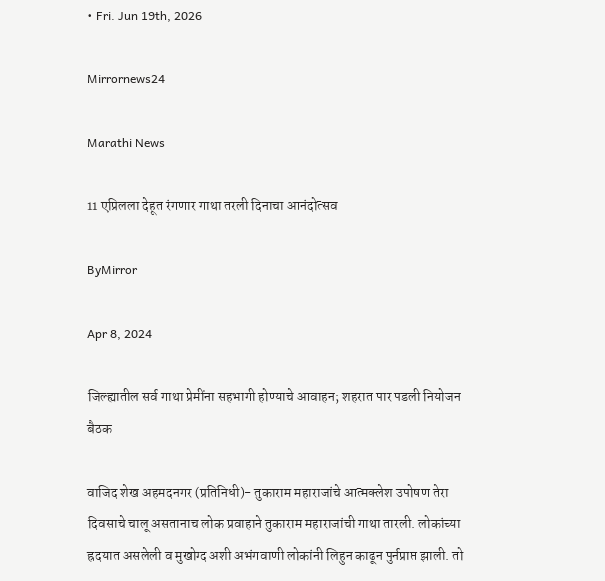• Fri. Jun 19th, 2026

Mirrornews24

Marathi News

11 एप्रिलला देहूत रंगणार गाथा तरली दिनाचा आनंदोत्सव

ByMirror

Apr 8, 2024

जिल्ह्यातील सर्व गाथा प्रेमींना सहभागी होण्याचे आवाहन; शहरात पार पडली नियोजन बैठक

वाजिद शेख अहमदनगर (प्रतिनिधी)- तुकाराम महाराजांचे आत्मक्लेश उपोषण तेरा दिवसाचे चालू असतानाच लोक प्रवाहाने तुकाराम महाराजांची गाथा तारली. लोकांच्या ह्रदयात असलेली व मुखोग्द अशी अभंगवाणी लोकांनी लिहुन काढून पुर्नप्राप्त झाली. तो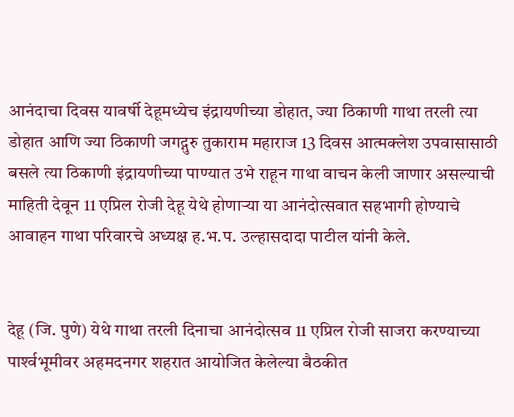आनंदाचा दिवस यावर्षी देहूमध्येच इंद्रायणीच्या डोहात, ज्या ठिकाणी गाथा तरली त्या डोहात आणि ज्या ठिकाणी जगद्गुरु तुकाराम महाराज 13 दिवस आत्मक्लेश उपवासासाठी बसले त्या ठिकाणी इंद्रायणीच्या पाण्यात उभे राहून गाथा वाचन केली जाणार असल्याची माहिती देवून 11 एप्रिल रोजी देहू येथे होणाऱ्या या आनंदोत्सवात सहभागी होण्याचे आवाहन गाथा परिवारचे अध्यक्ष ह.भ.प. उल्हासदादा पाटील यांनी केले.


देहू (जि. पुणे) येथे गाथा तरली दिनाचा आनंदोत्सव 11 एप्रिल रोजी साजरा करण्याच्या पार्श्‍वभूमीवर अहमदनगर शहरात आयोजित केलेल्या बैठकीत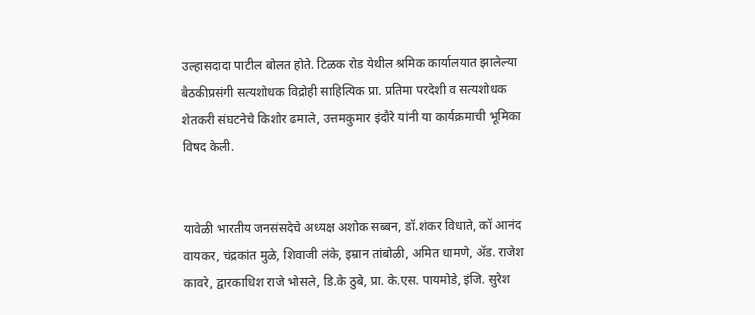उल्हासदादा पाटील बोलत होते. टिळक रोड येथील श्रमिक कार्यालयात झालेल्या बैठकीप्रसंगी सत्यशोधक विद्रोही साहित्यिक प्रा. प्रतिमा परदेशी व सत्यशोधक शेतकरी संघटनेचे किशोर ढमाले, उत्तमकुमार इंदौरे यांनी या कार्यक्रमाची भूमिका विषद केली.


यावेळी भारतीय जनसंसदेचे अध्यक्ष अशोक सब्बन, डॉ.शंकर विधाते, कॉ आनंद वायकर, चंद्रकांत मुळे, शिवाजी लंके, इम्रान तांबोळी, अमित धामणे, ॲड. राजेश कावरे, द्वारकाधिश राजे भोसले, डि.के ठुबे, प्रा. के.एस. पायमोडे, इंजि. सुरेश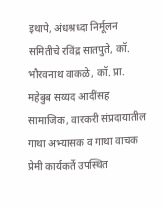इथापे, अंधश्रध्दा निर्मूलन समितीचे रविंद्र सातपुते, कॉ. भौरवनाथ वाकळे, कॉ. प्रा. महेबुब सय्यद आदींसह सामाजिक, वारकरी संप्रदायातील गाथा अभ्यासक व गाथा वाचक प्रेमी कार्यकर्ते उपस्थित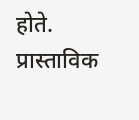होते. प्रास्ताविक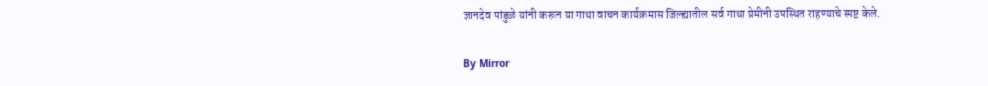ज्ञानदेव पांडुळे यांनी करून या गाथा वाचन कार्यक्रमास जिल्ह्यातील सर्व गाथा प्रेमीनी उपस्थित राहण्याचे स्पष्ट केले.

By Mirror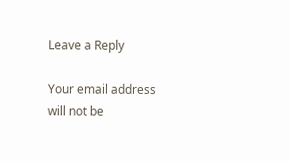Leave a Reply

Your email address will not be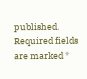published. Required fields are marked *